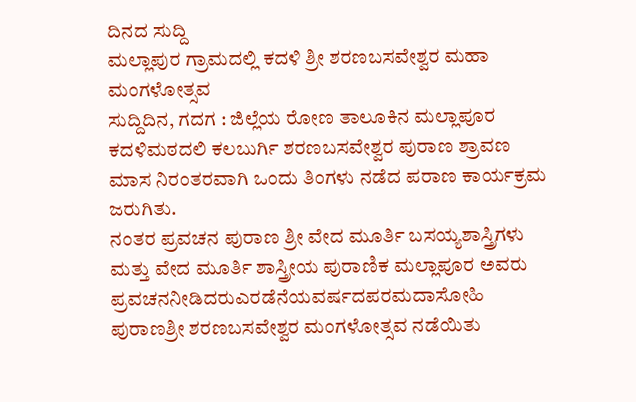ದಿನದ ಸುದ್ದಿ
ಮಲ್ಲಾಪುರ ಗ್ರಾಮದಲ್ಲಿ ಕದಳಿ ಶ್ರೀ ಶರಣಬಸವೇಶ್ವರ ಮಹಾ ಮಂಗಳೋತ್ಸವ
ಸುದ್ದಿದಿನ, ಗದಗ : ಜಿಲ್ಲೆಯ ರೋಣ ತಾಲೂಕಿನ ಮಲ್ಲಾಪೂರ ಕದಳಿಮಠದಲಿ ಕಲಬುರ್ಗಿ ಶರಣಬಸವೇಶ್ವರ ಪುರಾಣ ಶ್ರಾವಣ ಮಾಸ ನಿರಂತರವಾಗಿ ಒಂದು ತಿಂಗಳು ನಡೆದ ಪರಾಣ ಕಾರ್ಯಕ್ರಮ ಜರುಗಿತು.
ನಂತರ ಪ್ರವಚನ ಪುರಾಣ ಶ್ರೀ ವೇದ ಮೂರ್ತಿ ಬಸಯ್ಯಶಾಸ್ತ್ರಿಗಳು ಮತ್ತು ವೇದ ಮೂರ್ತಿ ಶಾಸ್ತ್ರೀಯ ಪುರಾಣಿಕ ಮಲ್ಲಾಪೂರ ಅವರು ಪ್ರವಚನನೀಡಿದರುಎರಡೆನೆಯವರ್ಷದಪರಮದಾಸೋಹಿ ಪುರಾಣಶ್ರೀ ಶರಣಬಸವೇಶ್ವರ ಮಂಗಳೋತ್ಸವ ನಡೆಯಿತು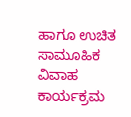ಹಾಗೂ ಉಚಿತ ಸಾಮೂಹಿಕ ವಿವಾಹ ಕಾರ್ಯಕ್ರಮ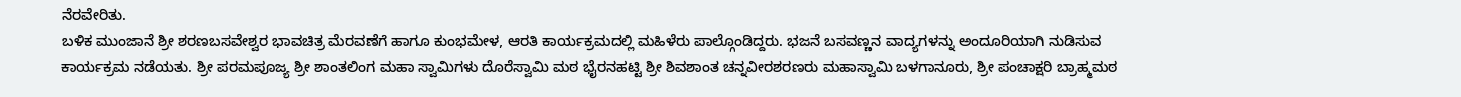ನೆರವೇರಿತು.
ಬಳಿಕ ಮುಂಜಾನೆ ಶ್ರೀ ಶರಣಬಸವೇಶ್ವರ ಭಾವಚಿತ್ರ ಮೆರವಣೆಗೆ ಹಾಗೂ ಕುಂಭಮೇಳ, ಆರತಿ ಕಾರ್ಯಕ್ರಮದಲ್ಲಿ ಮಹಿಳೆರು ಪಾಲ್ಗೊಂಡಿದ್ದರು. ಭಜನೆ ಬಸವಣ್ಣನ ವಾದ್ಯಗಳನ್ನು ಅಂದೂರಿಯಾಗಿ ನುಡಿಸುವ ಕಾರ್ಯಕ್ರಮ ನಡೆಯತು. ಶ್ರೀ ಪರಮಪೂಜ್ಯ ಶ್ರೀ ಶಾಂತಲಿಂಗ ಮಹಾ ಸ್ವಾಮಿಗಳು ದೊರೆಸ್ವಾಮಿ ಮಠ ಭೈರನಹಟ್ಟಿ ಶ್ರೀ ಶಿವಶಾಂತ ಚನ್ನವೀರಶರಣರು ಮಹಾಸ್ವಾಮಿ ಬಳಗಾನೂರು, ಶ್ರೀ ಪಂಚಾಕ್ಷರಿ ಬ್ರಾಹ್ಮಮಠ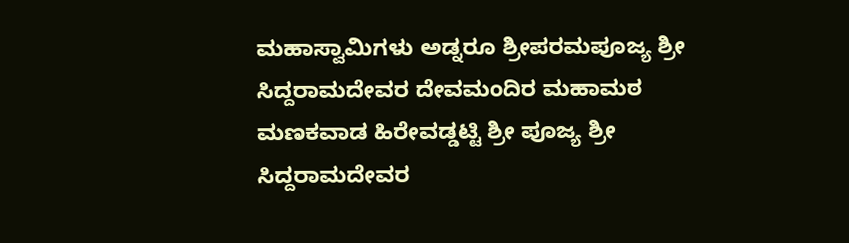ಮಹಾಸ್ವಾಮಿಗಳು ಅಡ್ನರೂ ಶ್ರೀಪರಮಪೂಜ್ಯ ಶ್ರೀ ಸಿದ್ದರಾಮದೇವರ ದೇವಮಂದಿರ ಮಹಾಮಠ ಮಣಕವಾಡ ಹಿರೇವಡ್ಡಟ್ಟಿ ಶ್ರೀ ಪೂಜ್ಯ ಶ್ರೀ ಸಿದ್ದರಾಮದೇವರ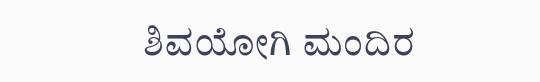ಶಿವಯೋಗಿ ಮಂದಿರ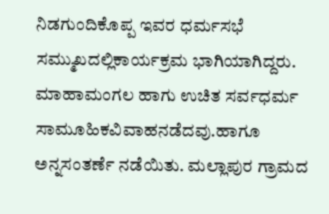ನಿಡಗುಂದಿಕೊಪ್ಪ ಇವರ ಧರ್ಮಸಭೆ ಸಮ್ಮುಖದಲ್ಲಿಕಾರ್ಯಕ್ರಮ ಭಾಗಿಯಾಗಿದ್ದರು.
ಮಾಹಾಮಂಗಲ ಹಾಗು ಉಚಿತ ಸರ್ವಧರ್ಮ ಸಾಮೂಹಿಕವಿವಾಹನಡೆದವು.ಹಾಗೂ ಅನ್ನಸಂತರ್ಣೆ ನಡೆಯಿತು. ಮಲ್ಲಾಪುರ ಗ್ರಾಮದ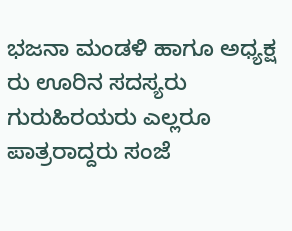ಭಜನಾ ಮಂಡಳಿ ಹಾಗೂ ಅಧ್ಯಕ್ಷ ರು ಊರಿನ ಸದಸ್ಯರು ಗುರುಹಿರಯರು ಎಲ್ಲರೂ ಪಾತ್ರರಾದ್ದರು ಸಂಜೆ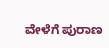ವೇಳೆಗೆ ಪುರಾಣ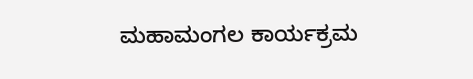ಮಹಾಮಂಗಲ ಕಾರ್ಯಕ್ರಮ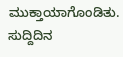ಮುಕ್ತಾಯಾಗೊಂಡಿತು.
ಸುದ್ದಿದಿನ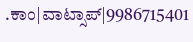.ಕಾಂ|ವಾಟ್ಸಾಪ್|9986715401